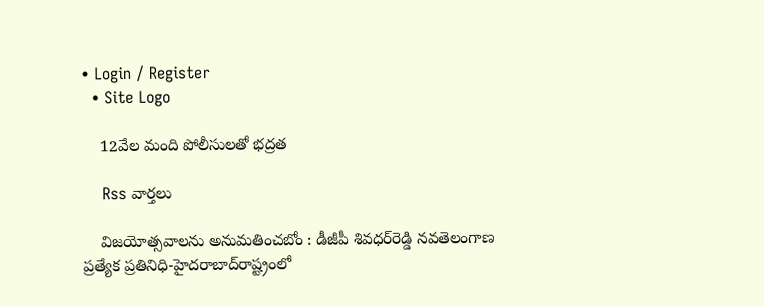• Login / Register
  • Site Logo

    12వేల మంది పోలీసులతో భద్రత

    Rss వార్తలు

    విజయోత్సవాలను అనుమతించబోం : డీజీపీ శివధర్‌రెడ్డి నవతెలంగాణ ప్రత్యేక ప్రతినిధి-హైదరాబాద్‌రాష్ట్రంలో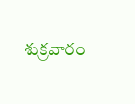శుక్రవారం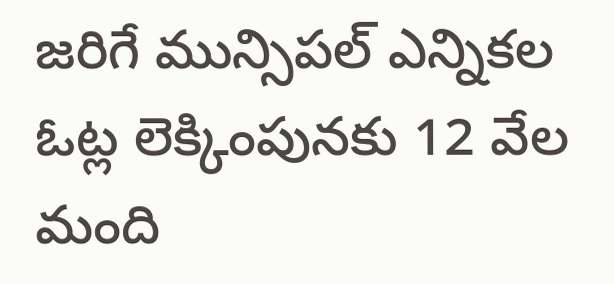జరిగే మున్సిపల్‌ ఎన్నికల ఓట్ల లెక్కింపునకు 12 వేల మంది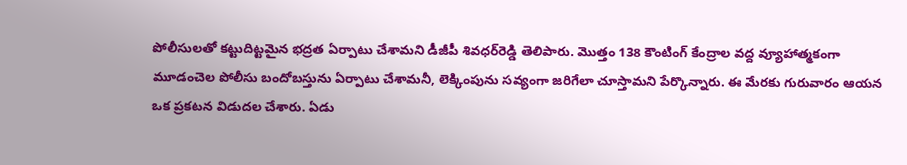పోలీసులతో కట్టుదిట్టమైన భద్రత ఏర్పాటు చేశామని డీజీపీ శివధర్‌రెడ్డి తెలిపారు. మొత్తం 138 కౌంటింగ్‌ కేంద్రాల వద్ద వ్యూహాత్మకంగా మూడంచెల పోలీసు బందోబస్తును ఏర్పాటు చేశామనీ, లెక్కింపును సవ్యంగా జరిగేలా చూస్తామని పేర్కొన్నారు. ఈ మేరకు గురువారం ఆయన ఒక ప్రకటన విడుదల చేశారు. ఏడు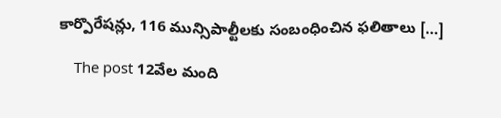కార్పొరేషన్లు, 116 మున్సిపాల్టీలకు సంబంధించిన ఫలితాలు […]

    The post 12వేల మంది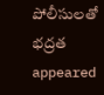పోలీసులతో భద్రత appeared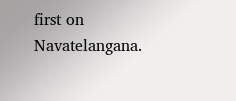first on Navatelangana.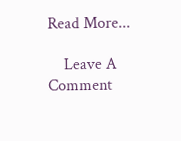Read More...

    Leave A Comment